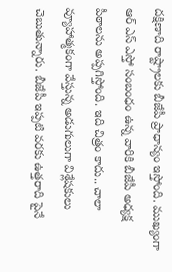దక్షిణాది రాష్ట్రాలకు బీజేపీ ప్రాధాన్యం ఇస్తోంది. ముఖ్యంగా ఆర్ ఎస్ ఎస్తో సంబంధం ఉన్న వారికి బీజేపీ అధ్యక్ష పీఠాలను అప్పగిస్తోంది. ఇది చిత్రం కాదు.. చాలా వ్యూహాత్మకంగా వేస్తున్న అడుగులుగా విశ్లేషకులు చెబుతున్నారు. బీజేపీ ఇప్పటి వరకు ఉత్తరాది పైనే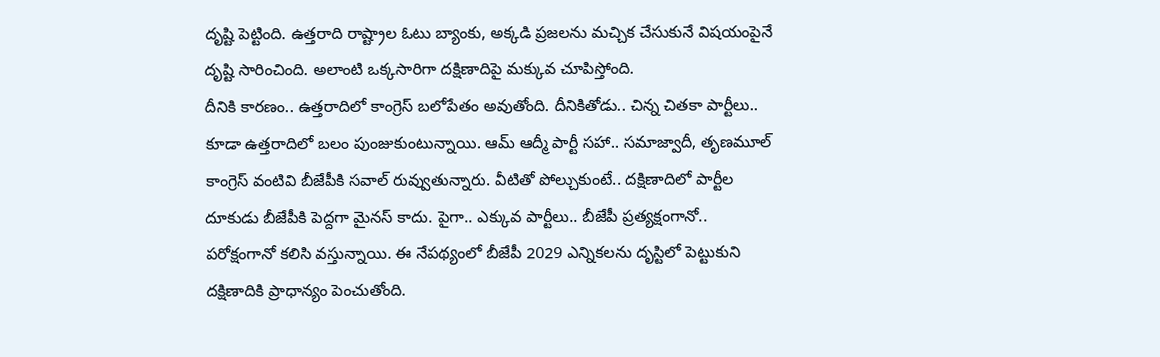దృష్టి పెట్టింది. ఉత్తరాది రాష్ట్రాల ఓటు బ్యాంకు, అక్కడి ప్రజలను మచ్చిక చేసుకునే విషయంపైనే దృష్టి సారించింది. అలాంటి ఒక్కసారిగా దక్షిణాదిపై మక్కువ చూపిస్తోంది.
దీనికి కారణం.. ఉత్తరాదిలో కాంగ్రెస్ బలోపేతం అవుతోంది. దీనికితోడు.. చిన్న చితకా పార్టీలు.. కూడా ఉత్తరాదిలో బలం పుంజుకుంటున్నాయి. ఆమ్ ఆద్మీ పార్టీ సహా.. సమాజ్వాదీ, తృణమూల్ కాంగ్రెస్ వంటివి బీజేపీకి సవాల్ రువ్వుతున్నారు. వీటితో పోల్చుకుంటే.. దక్షిణాదిలో పార్టీల దూకుడు బీజేపీకి పెద్దగా మైనస్ కాదు. పైగా.. ఎక్కువ పార్టీలు.. బీజేపీ ప్రత్యక్షంగానో.. పరోక్షంగానో కలిసి వస్తున్నాయి. ఈ నేపథ్యంలో బీజేపీ 2029 ఎన్నికలను దృస్టిలో పెట్టుకుని దక్షిణాదికి ప్రాధాన్యం పెంచుతోంది.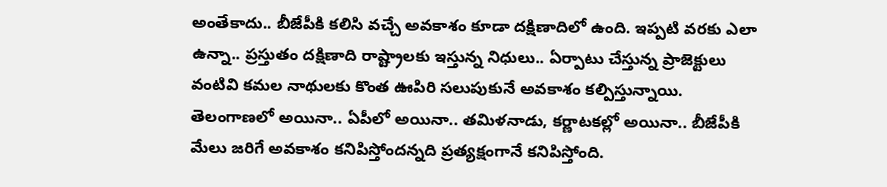అంతేకాదు.. బీజేపీకి కలిసి వచ్చే అవకాశం కూడా దక్షిణాదిలో ఉంది. ఇప్పటి వరకు ఎలా ఉన్నా.. ప్రస్తుతం దక్షిణాది రాష్ట్రాలకు ఇస్తున్న నిధులు.. ఏర్పాటు చేస్తున్న ప్రాజెక్టులు వంటివి కమల నాథులకు కొంత ఊపిరి సలుపుకునే అవకాశం కల్పిస్తున్నాయి. తెలంగాణలో అయినా.. ఏపీలో అయినా.. తమిళనాడు, కర్ణాటకల్లో అయినా.. బీజేపీకి మేలు జరిగే అవకాశం కనిపిస్తోందన్నది ప్రత్యక్షంగానే కనిపిస్తోంది.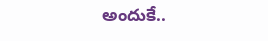అందుకే..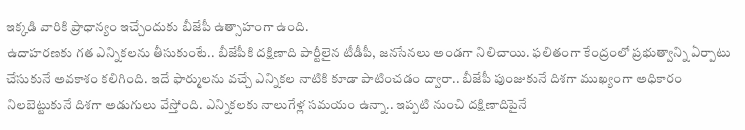ఇక్కడి వారికి ప్రాధాన్యం ఇచ్చేందుకు బీజేపీ ఉత్సాహంగా ఉంది.
ఉదాహరణకు గత ఎన్నికలను తీసుకుంటే.. బీజేపీకి దక్షిణాది పార్టీలైన టీడీపీ, జనసేనలు అండగా నిలిచాయి. ఫలితంగా కేంద్రంలో ప్రభుత్వాన్ని ఏర్పాటు చేసుకునే అవకాశం కలిగింది. ఇదే ఫార్ములను వచ్చే ఎన్నికల నాటికి కూడా పాటించడం ద్వారా.. బీజేపీ పుంజుకునే దిశగా ముఖ్యంగా అధికారం నిలబెట్టుకునే దిశగా అడుగులు వేస్తోంది. ఎన్నికలకు నాలుగేళ్ల సమయం ఉన్నా.. ఇప్పటి నుంచి దక్షిణాదిపైనే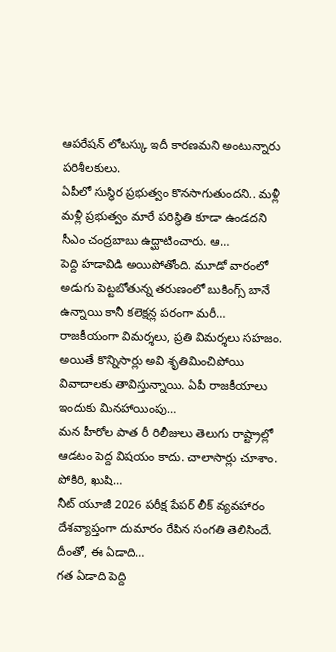ఆపరేషన్ లోటస్కు ఇదీ కారణమని అంటున్నారు పరిశీలకులు.
ఏపీలో సుస్థిర ప్రభుత్వం కొనసాగుతుందని.. మళ్లీ మళ్లీ ప్రభుత్వం మారే పరిస్థితి కూడా ఉండదని సీఎం చంద్రబాబు ఉద్ఘాటించారు. ఆ…
పెద్ది హడావిడి అయిపోతోంది. మూడో వారంలో అడుగు పెట్టబోతున్న తరుణంలో బుకింగ్స్ బానే ఉన్నాయి కానీ కలెక్షన్ల పరంగా మరీ…
రాజకీయంగా విమర్శలు, ప్రతి విమర్శలు సహజం. అయితే కొన్నిసార్లు అవి శృతిమించిపోయి వివాదాలకు తావిస్తున్నాయి. ఏపీ రాజకీయాలు ఇందుకు మినహాయింపు…
మన హీరోల పాత రీ రిలీజులు తెలుగు రాష్ట్రాల్లో ఆడటం పెద్ద విషయం కాదు. చాలాసార్లు చూశాం. పోకిరి, ఖుషి…
నీట్ యూజీ 2026 పరీక్ష పేపర్ లీక్ వ్యవహారం దేశవ్యాప్తంగా దుమారం రేపిన సంగతి తెలిసిందే. దీంతో, ఈ ఏడాది…
గత ఏడాది పెద్ది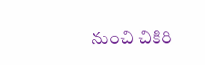నుంచి చికిరి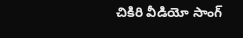చికిరి వీడియో సాంగ్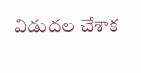విడుదల చేశాక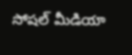సోషల్ మీడియా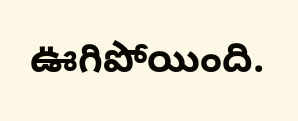ఊగిపోయింది.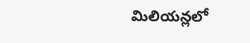మిలియన్లలో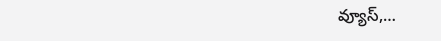వ్యూస్,…